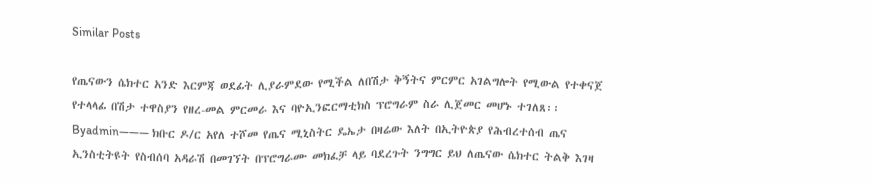Similar Posts

የጤናውን ሴክተር አንድ እርምጃ ወደፊት ሊያራምደው የሚችል ለበሽታ ቅኝትና ምርምር አገልግሎት የሚውል የተቀናጀ የተላላፊ በሽታ ተዋስያን የዘረ-መል ምርመራ እና ባዮኢንፎርማቲክስ ፕሮግራም ስራ ሊጀመር መሆኑ ተገለጸ፡፡
Byadmin——— ክቡር ዶ/ር አየለ ተሾመ የጤና ሚኒስትር ዴኤታ በዛሬው እለት በኢትዮጵያ የሕብረተሰብ ጤና ኢንስቲትዩት የስብሰባ አዳራሽ በመገኘት በፕሮግራሙ መክፈቻ ላይ ባደረጉት ንግግር ይህ ለጤናው ሴክተር ትልቅ እገዛ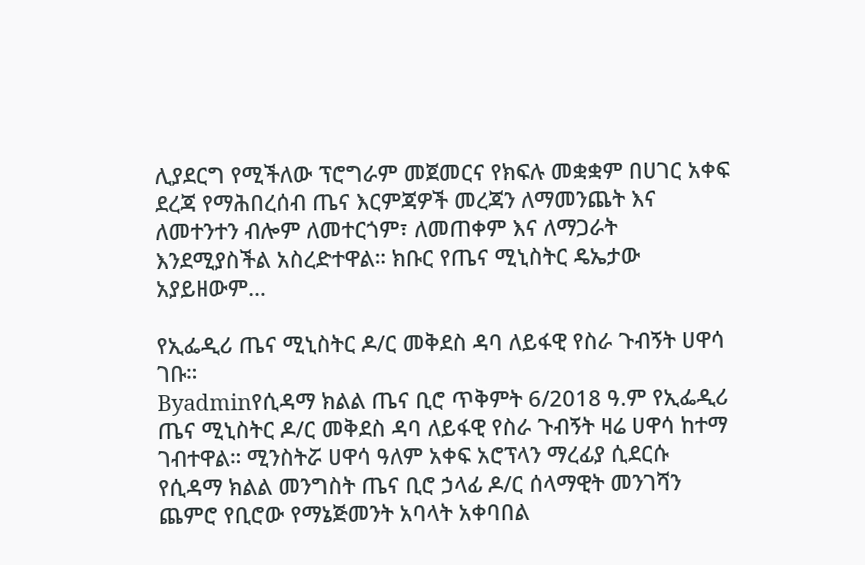ሊያደርግ የሚችለው ፕሮግራም መጀመርና የክፍሉ መቋቋም በሀገር አቀፍ ደረጃ የማሕበረሰብ ጤና እርምጃዎች መረጃን ለማመንጨት እና ለመተንተን ብሎም ለመተርጎም፣ ለመጠቀም እና ለማጋራት እንደሚያስችል አስረድተዋል። ክቡር የጤና ሚኒስትር ዴኤታው አያይዘውም…

የኢፌዲሪ ጤና ሚኒስትር ዶ/ር መቅደስ ዳባ ለይፋዊ የስራ ጉብኝት ሀዋሳ ገቡ።
Byadminየሲዳማ ክልል ጤና ቢሮ ጥቅምት 6/2018 ዓ.ም የኢፌዲሪ ጤና ሚኒስትር ዶ/ር መቅደስ ዳባ ለይፋዊ የስራ ጉብኝት ዛሬ ሀዋሳ ከተማ ገብተዋል። ሚንስትሯ ሀዋሳ ዓለም አቀፍ አሮፕላን ማረፊያ ሲደርሱ የሲዳማ ክልል መንግስት ጤና ቢሮ ኃላፊ ዶ/ር ሰላማዊት መንገሻን ጨምሮ የቢሮው የማኔጅመንት አባላት አቀባበል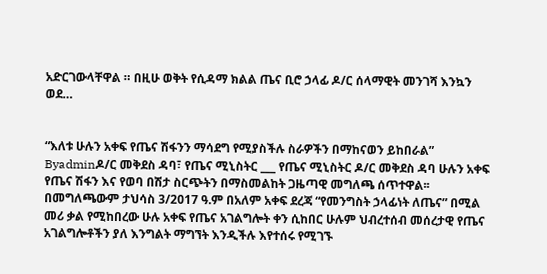አድርገውላቸዋል ። በዚሁ ወቅት የሲዳማ ክልል ጤና ቢሮ ኃላፊ ዶ/ር ሰላማዊት መንገሻ እንኳን ወደ…


“እለቱ ሁሉን አቀፍ የጤና ሽፋንን ማሳደግ የሚያስችሉ ስራዎችን በማከናወን ይከበራል”
Byadminዶ/ር መቅደስ ዳባ፣ የጤና ሚኒስትር ___ የጤና ሚኒስትር ዶ/ር መቅደስ ዳባ ሁሉን አቀፍ የጤና ሽፋን እና የወባ በሽታ ስርጭትን በማስመልከት ጋዜጣዊ መግለጫ ሰጥተዋል፡፡ በመግለጫውም ታህሳስ 3/2017 ዓ.ም በአለም አቀፍ ደረጃ “የመንግስት ኃላፊነት ለጤና” በሚል መሪ ቃል የሚከበረው ሁሉ አቀፍ የጤና አገልግሎት ቀን ሲከበር ሁሉም ህብረተሰብ መሰረታዊ የጤና አገልግሎቶችን ያለ እንግልት ማግኘት እንዲችሉ እየተሰሩ የሚገኙ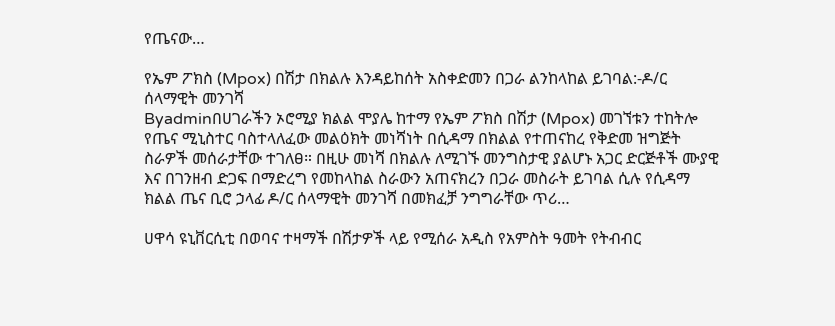የጤናው…

የኤም ፖክስ (Mpox) በሽታ በክልሉ እንዳይከሰት አስቀድመን በጋራ ልንከላከል ይገባል:-ዶ/ር ሰላማዊት መንገሻ
Byadminበሀገራችን ኦሮሚያ ክልል ሞያሌ ከተማ የኤም ፖክስ በሽታ (Mpox) መገኘቱን ተከትሎ የጤና ሚኒስተር ባስተላለፈው መልዕክት መነሻነት በሲዳማ በክልል የተጠናከረ የቅድመ ዝግጅት ስራዎች መሰራታቸው ተገለፀ። በዚሁ መነሻ በክልሉ ለሚገኙ መንግስታዊ ያልሆኑ አጋር ድርጅቶች ሙያዊ እና በገንዘብ ድጋፍ በማድረግ የመከላከል ስራውን አጠናክረን በጋራ መስራት ይገባል ሲሉ የሲዳማ ክልል ጤና ቢሮ ኃላፊ ዶ/ር ሰላማዊት መንገሻ በመክፈቻ ንግግራቸው ጥሪ…

ሀዋሳ ዩኒቨርሲቲ በወባና ተዛማች በሽታዎች ላይ የሚሰራ አዲስ የአምስት ዓመት የትብብር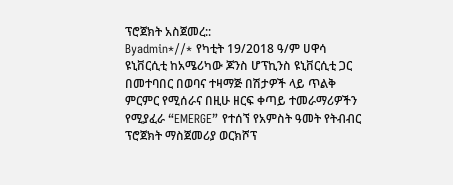ፕሮጀክት አስጀመረ::
Byadmin*//* የካቲት 19/2018 ዓ/ም ሀዋሳ ዩኒቨርሲቲ ከአሜሪካው ጆንስ ሆፕኪንስ ዩኒቨርሲቲ ጋር በመተባበር በወባና ተዛማጅ በሽታዎች ላይ ጥልቅ ምርምር የሚሰራና በዚሁ ዘርፍ ቀጣይ ተመራማሪዎችን የሚያፈራ “EMERGE” የተሰኘ የአምስት ዓመት የትብብር ፕሮጀክት ማስጀመሪያ ወርክሾፕ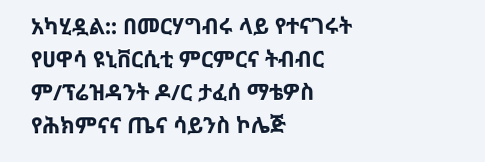አካሂዷል:: በመርሃግብሩ ላይ የተናገሩት የሀዋሳ ዩኒቨርሲቲ ምርምርና ትብብር ም/ፕሬዝዳንት ዶ/ር ታፈሰ ማቴዎስ የሕክምናና ጤና ሳይንስ ኮሌጅ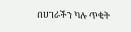በሀገራችን ካሉ ጥቂት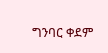ግንባር ቀደም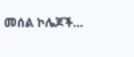መሰል ኮሌጆች…